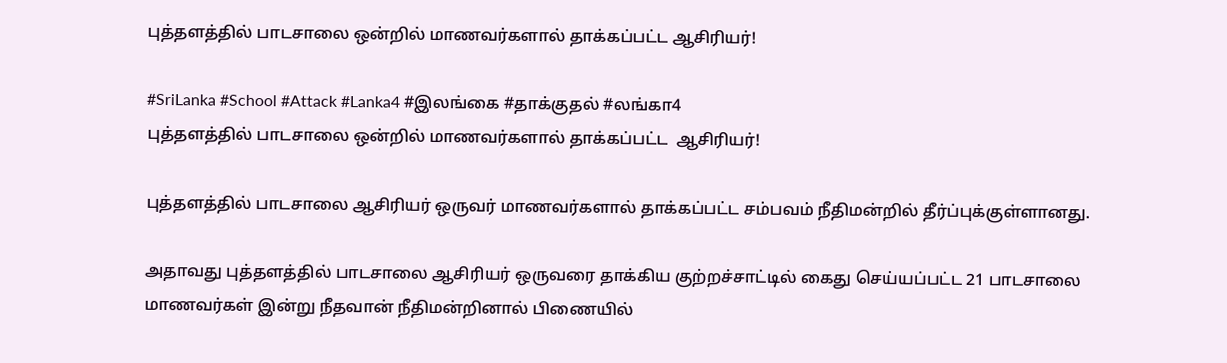புத்தளத்தில் பாடசாலை ஒன்றில் மாணவர்களால் தாக்கப்பட்ட ஆசிரியர்!

#SriLanka #School #Attack #Lanka4 #இலங்கை #தாக்குதல் #லங்கா4
புத்தளத்தில் பாடசாலை ஒன்றில் மாணவர்களால் தாக்கப்பட்ட  ஆசிரியர்!

புத்தளத்தில் பாடசாலை ஆசிரியர் ஒருவர் மாணவர்களால் தாக்கப்பட்ட சம்பவம் நீதிமன்றில் தீர்ப்புக்குள்ளானது.

அதாவது புத்தளத்தில் பாடசாலை ஆசிரியர் ஒருவரை தாக்கிய குற்றச்சாட்டில் கைது செய்யப்பட்ட 21 பாடசாலை மாணவர்கள் இன்று நீதவான் நீதிமன்றினால் பிணையில்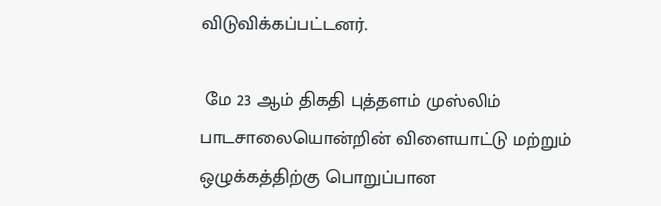விடுவிக்கப்பட்டனர்.

 மே 23 ஆம் திகதி புத்தளம் முஸ்லிம் பாடசாலையொன்றின் விளையாட்டு மற்றும் ஒழுக்கத்திற்கு பொறுப்பான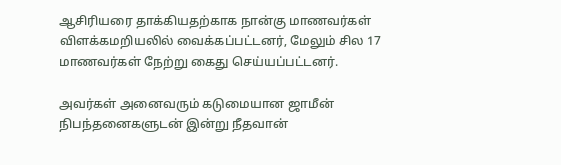ஆசிரியரை தாக்கியதற்காக நான்கு மாணவர்கள் விளக்கமறியலில் வைக்கப்பட்டனர், மேலும் சில 17 மாணவர்கள் நேற்று கைது செய்யப்பட்டனர்.

அவர்கள் அனைவரும் கடுமையான ஜாமீன் நிபந்தனைகளுடன் இன்று நீதவான்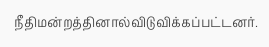நீதிமன்றத்தினால்விடுவிக்கப்பட்டனர்.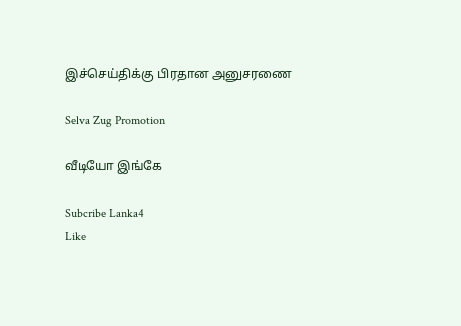இச்செய்திக்கு பிரதான அனுசரணை

Selva Zug Promotion

வீடியோ இங்கே

Subcribe Lanka4
Like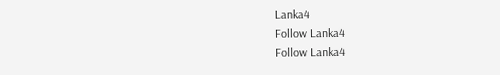Lanka4
Follow Lanka4
Follow Lanka4